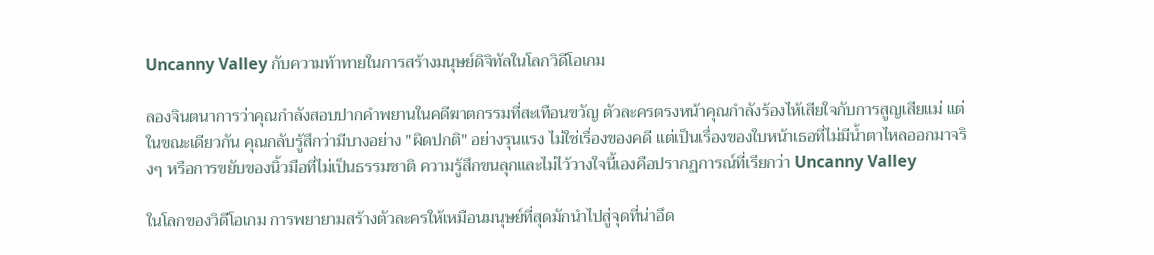Uncanny Valley กับความท้าทายในการสร้างมนุษย์ดิจิทัลในโลกวิดีโอเกม

ลองจินตนาการว่าคุณกำลังสอบปากคำพยานในคดีฆาตกรรมที่สะเทือนขวัญ ตัวละครตรงหน้าคุณกำลังร้องไห้เสียใจกับการสูญเสียแม่ แต่ในขณะเดียวกัน คุณกลับรู้สึกว่ามีบางอย่าง "ผิดปกติ" อย่างรุนแรง ไม่ใช่เรื่องของคดี แต่เป็นเรื่องของใบหน้าเธอที่ไม่มีน้ำตาไหลออกมาจริงๆ หรือการขยับของนิ้วมือที่ไม่เป็นธรรมชาติ ความรู้สึกขนลุกและไม่ไว้วางใจนี้เองคือปรากฏการณ์ที่เรียกว่า Uncanny Valley

ในโลกของวิดีโอเกม การพยายามสร้างตัวละครให้เหมือนมนุษย์ที่สุดมักนำไปสู่จุดที่น่าอึด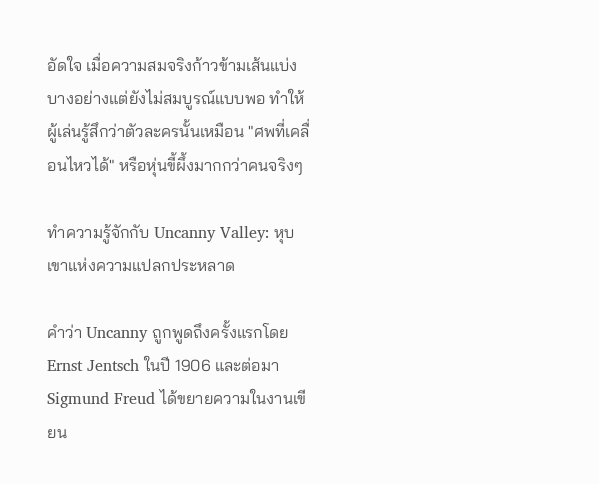อัดใจ เมื่อความสมจริงก้าวข้ามเส้นแบ่งบางอย่างแต่ยังไม่สมบูรณ์แบบพอ ทำให้ผู้เล่นรู้สึกว่าตัวละครนั้นเหมือน "ศพที่เคลื่อนไหวได้" หรือหุ่นขี้ผึ้งมากกว่าคนจริงๆ

ทำความรู้จักกับ Uncanny Valley: หุบเขาแห่งความแปลกประหลาด

คำว่า Uncanny ถูกพูดถึงครั้งแรกโดย Ernst Jentsch ในปี 1906 และต่อมา Sigmund Freud ได้ขยายความในงานเขียน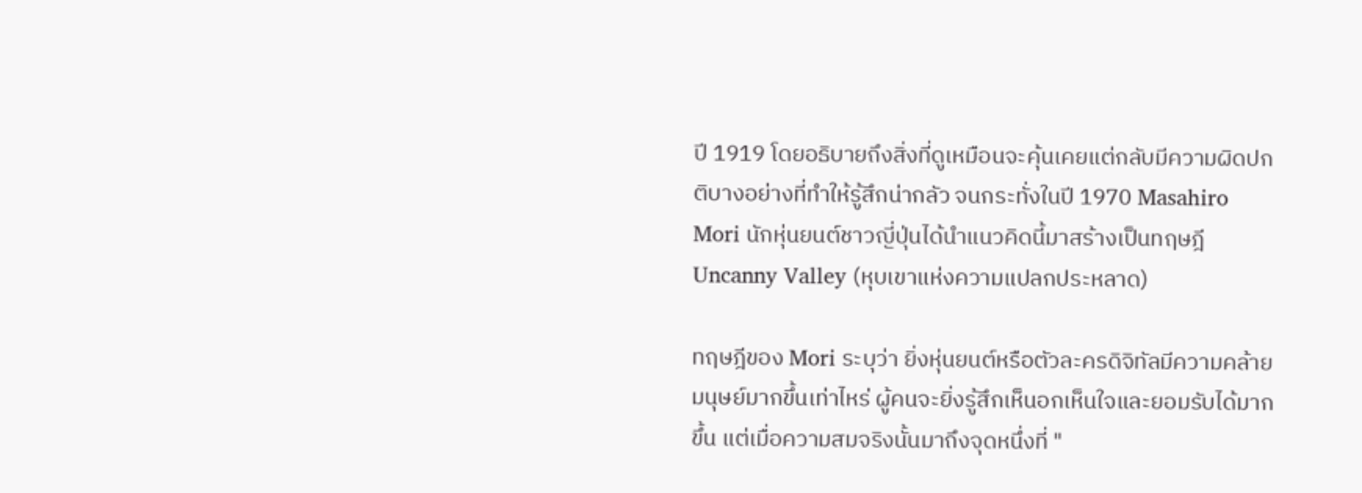ปี 1919 โดยอธิบายถึงสิ่งที่ดูเหมือนจะคุ้นเคยแต่กลับมีความผิดปกติบางอย่างที่ทำให้รู้สึกน่ากลัว จนกระทั่งในปี 1970 Masahiro Mori นักหุ่นยนต์ชาวญี่ปุ่นได้นำแนวคิดนี้มาสร้างเป็นทฤษฎี Uncanny Valley (หุบเขาแห่งความแปลกประหลาด)

ทฤษฎีของ Mori ระบุว่า ยิ่งหุ่นยนต์หรือตัวละครดิจิทัลมีความคล้ายมนุษย์มากขึ้นเท่าไหร่ ผู้คนจะยิ่งรู้สึกเห็นอกเห็นใจและยอมรับได้มากขึ้น แต่เมื่อความสมจริงนั้นมาถึงจุดหนึ่งที่ "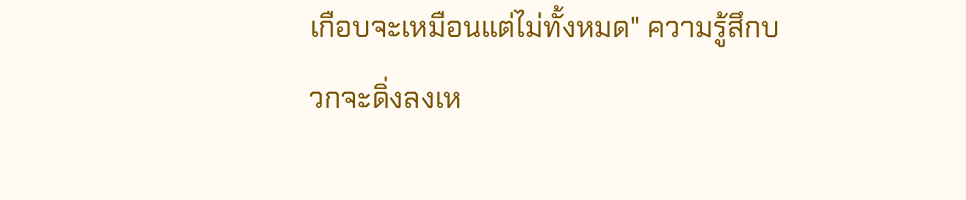เกือบจะเหมือนแต่ไม่ทั้งหมด" ความรู้สึกบวกจะดิ่งลงเห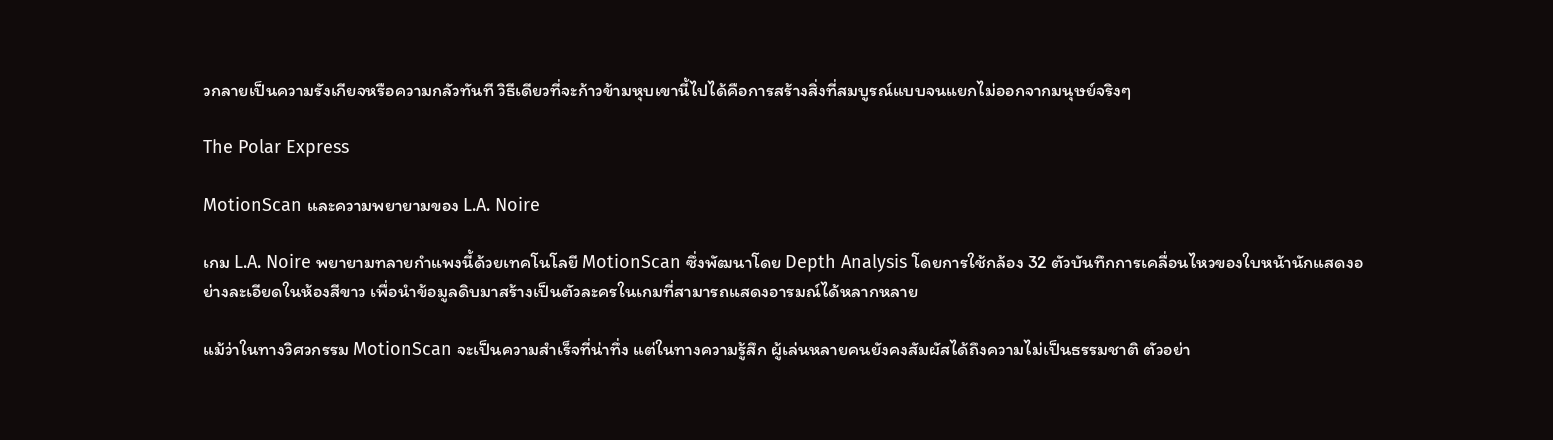วกลายเป็นความรังเกียจหรือความกลัวทันที วิธีเดียวที่จะก้าวข้ามหุบเขานี้ไปได้คือการสร้างสิ่งที่สมบูรณ์แบบจนแยกไม่ออกจากมนุษย์จริงๆ

The Polar Express

MotionScan และความพยายามของ L.A. Noire

เกม L.A. Noire พยายามทลายกำแพงนี้ด้วยเทคโนโลยี MotionScan ซึ่งพัฒนาโดย Depth Analysis โดยการใช้กล้อง 32 ตัวบันทึกการเคลื่อนไหวของใบหน้านักแสดงอย่างละเอียดในห้องสีขาว เพื่อนำข้อมูลดิบมาสร้างเป็นตัวละครในเกมที่สามารถแสดงอารมณ์ได้หลากหลาย

แม้ว่าในทางวิศวกรรม MotionScan จะเป็นความสำเร็จที่น่าทึ่ง แต่ในทางความรู้สึก ผู้เล่นหลายคนยังคงสัมผัสได้ถึงความไม่เป็นธรรมชาติ ตัวอย่า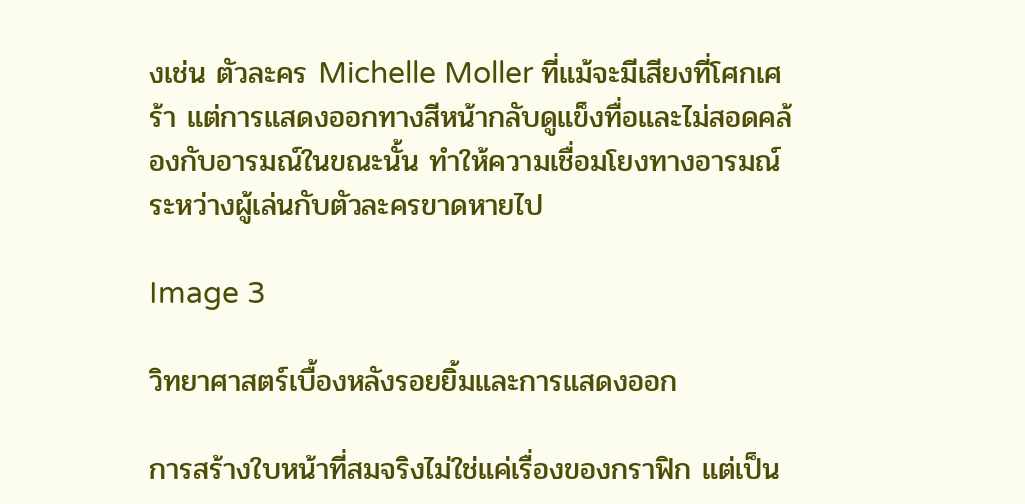งเช่น ตัวละคร Michelle Moller ที่แม้จะมีเสียงที่โศกเศร้า แต่การแสดงออกทางสีหน้ากลับดูแข็งทื่อและไม่สอดคล้องกับอารมณ์ในขณะนั้น ทำให้ความเชื่อมโยงทางอารมณ์ระหว่างผู้เล่นกับตัวละครขาดหายไป

Image 3

วิทยาศาสตร์เบื้องหลังรอยยิ้มและการแสดงออก

การสร้างใบหน้าที่สมจริงไม่ใช่แค่เรื่องของกราฟิก แต่เป็น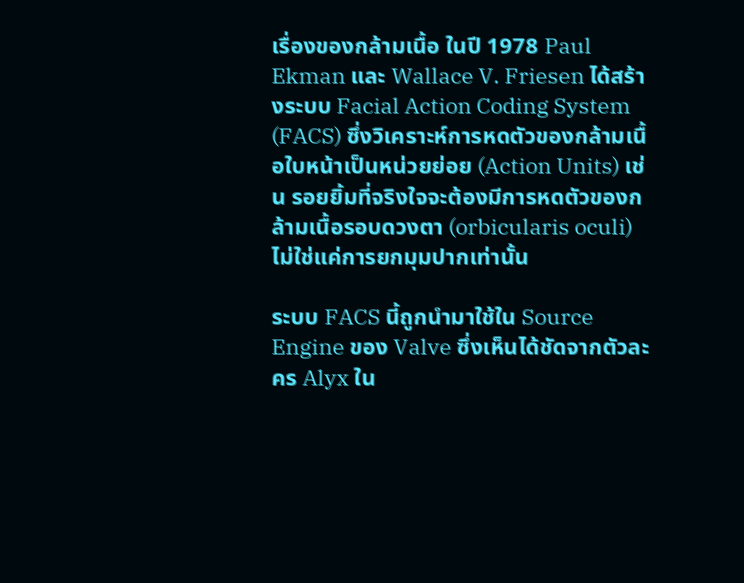เรื่องของกล้ามเนื้อ ในปี 1978 Paul Ekman และ Wallace V. Friesen ได้สร้างระบบ Facial Action Coding System (FACS) ซึ่งวิเคราะห์การหดตัวของกล้ามเนื้อใบหน้าเป็นหน่วยย่อย (Action Units) เช่น รอยยิ้มที่จริงใจจะต้องมีการหดตัวของกล้ามเนื้อรอบดวงตา (orbicularis oculi) ไม่ใช่แค่การยกมุมปากเท่านั้น

ระบบ FACS นี้ถูกนำมาใช้ใน Source Engine ของ Valve ซึ่งเห็นได้ชัดจากตัวละคร Alyx ใน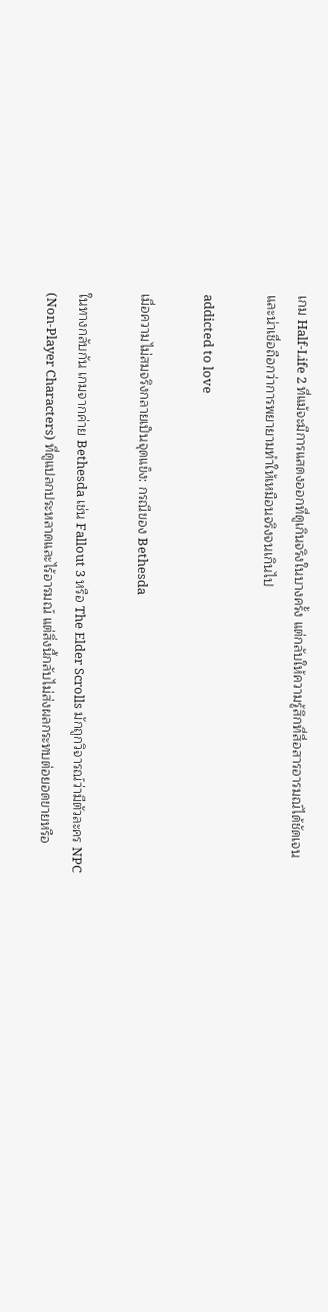เกม Half-Life 2 ที่แม้จะมีการแสดงออกที่ดูเกินจริงในบางครั้ง แต่กลับให้ความรู้สึกที่สื่อสารอารมณ์ได้ชัดเจนและน่าเชื่อถือกว่าการพยายามทำให้เหมือนจริงจนเกินไป

addicted to love

เมื่อความไม่สมจริงกลายเป็นจุดแข็ง: กรณีของ Bethesda

ในทางกลับกัน เกมจากค่าย Bethesda เช่น Fallout 3 หรือ The Elder Scrolls มักถูกวิจารณ์ว่ามีตัวละคร NPC (Non-Player Characters) ที่ดูแปลกประหลาดและไร้อารมณ์ แต่สิ่งนี้กลับไม่ส่งผลกระทบต่อยอดขายหรือ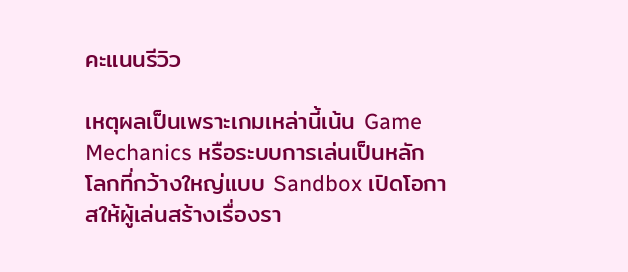คะแนนรีวิว

เหตุผลเป็นเพราะเกมเหล่านี้เน้น Game Mechanics หรือระบบการเล่นเป็นหลัก โลกที่กว้างใหญ่แบบ Sandbox เปิดโอกาสให้ผู้เล่นสร้างเรื่องรา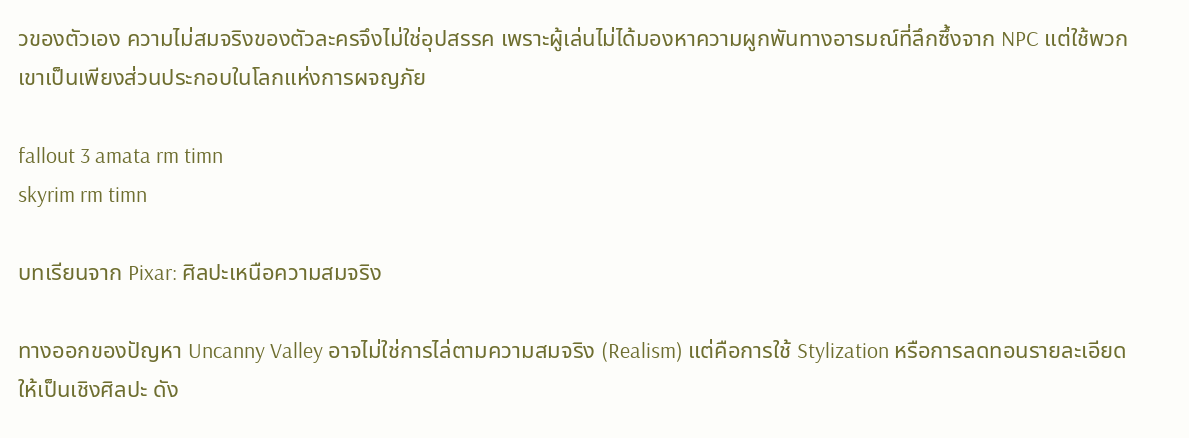วของตัวเอง ความไม่สมจริงของตัวละครจึงไม่ใช่อุปสรรค เพราะผู้เล่นไม่ได้มองหาความผูกพันทางอารมณ์ที่ลึกซึ้งจาก NPC แต่ใช้พวกเขาเป็นเพียงส่วนประกอบในโลกแห่งการผจญภัย

fallout 3 amata rm timn
skyrim rm timn

บทเรียนจาก Pixar: ศิลปะเหนือความสมจริง

ทางออกของปัญหา Uncanny Valley อาจไม่ใช่การไล่ตามความสมจริง (Realism) แต่คือการใช้ Stylization หรือการลดทอนรายละเอียดให้เป็นเชิงศิลปะ ดัง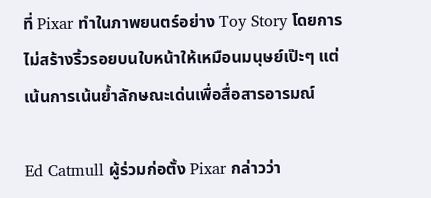ที่ Pixar ทำในภาพยนตร์อย่าง Toy Story โดยการไม่สร้างริ้วรอยบนใบหน้าให้เหมือนมนุษย์เป๊ะๆ แต่เน้นการเน้นย้ำลักษณะเด่นเพื่อสื่อสารอารมณ์

Ed Catmull ผู้ร่วมก่อตั้ง Pixar กล่าวว่า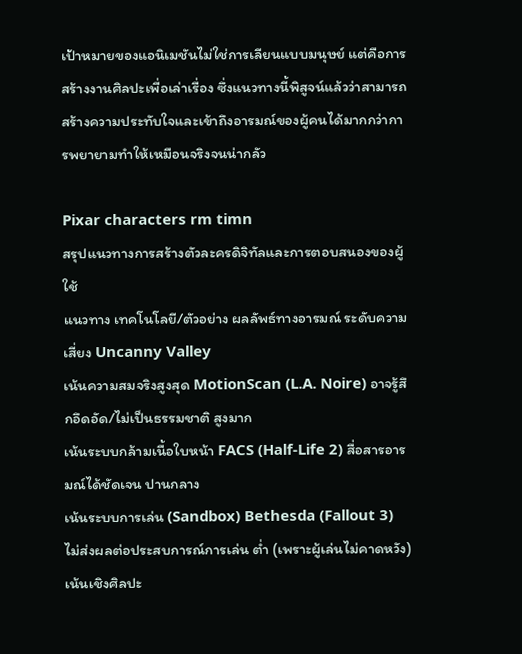เป้าหมายของแอนิเมชันไม่ใช่การเลียนแบบมนุษย์ แต่คือการสร้างงานศิลปะเพื่อเล่าเรื่อง ซึ่งแนวทางนี้พิสูจน์แล้วว่าสามารถสร้างความประทับใจและเข้าถึงอารมณ์ของผู้คนได้มากกว่าการพยายามทำให้เหมือนจริงจนน่ากลัว

Pixar characters rm timn
สรุปแนวทางการสร้างตัวละครดิจิทัลและการตอบสนองของผู้ใช้
แนวทาง เทคโนโลยี/ตัวอย่าง ผลลัพธ์ทางอารมณ์ ระดับความเสี่ยง Uncanny Valley
เน้นความสมจริงสูงสุด MotionScan (L.A. Noire) อาจรู้สึกอึดอัด/ไม่เป็นธรรมชาติ สูงมาก
เน้นระบบกล้ามเนื้อใบหน้า FACS (Half-Life 2) สื่อสารอารมณ์ได้ชัดเจน ปานกลาง
เน้นระบบการเล่น (Sandbox) Bethesda (Fallout 3) ไม่ส่งผลต่อประสบการณ์การเล่น ต่ำ (เพราะผู้เล่นไม่คาดหวัง)
เน้นเชิงศิลปะ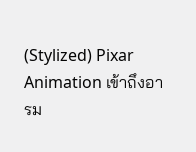(Stylized) Pixar Animation เข้าถึงอารม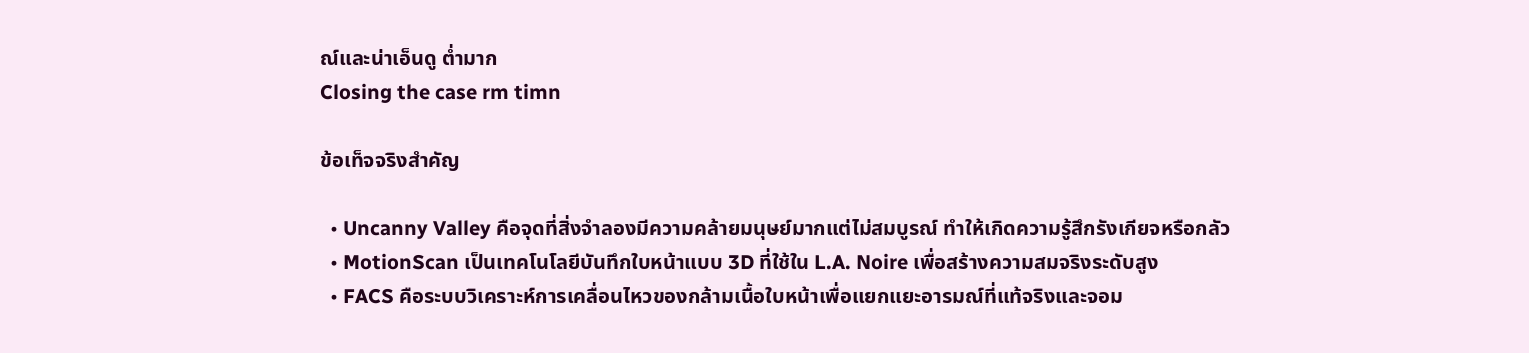ณ์และน่าเอ็นดู ต่ำมาก
Closing the case rm timn

ข้อเท็จจริงสำคัญ

  • Uncanny Valley คือจุดที่สิ่งจำลองมีความคล้ายมนุษย์มากแต่ไม่สมบูรณ์ ทำให้เกิดความรู้สึกรังเกียจหรือกลัว
  • MotionScan เป็นเทคโนโลยีบันทึกใบหน้าแบบ 3D ที่ใช้ใน L.A. Noire เพื่อสร้างความสมจริงระดับสูง
  • FACS คือระบบวิเคราะห์การเคลื่อนไหวของกล้ามเนื้อใบหน้าเพื่อแยกแยะอารมณ์ที่แท้จริงและจอม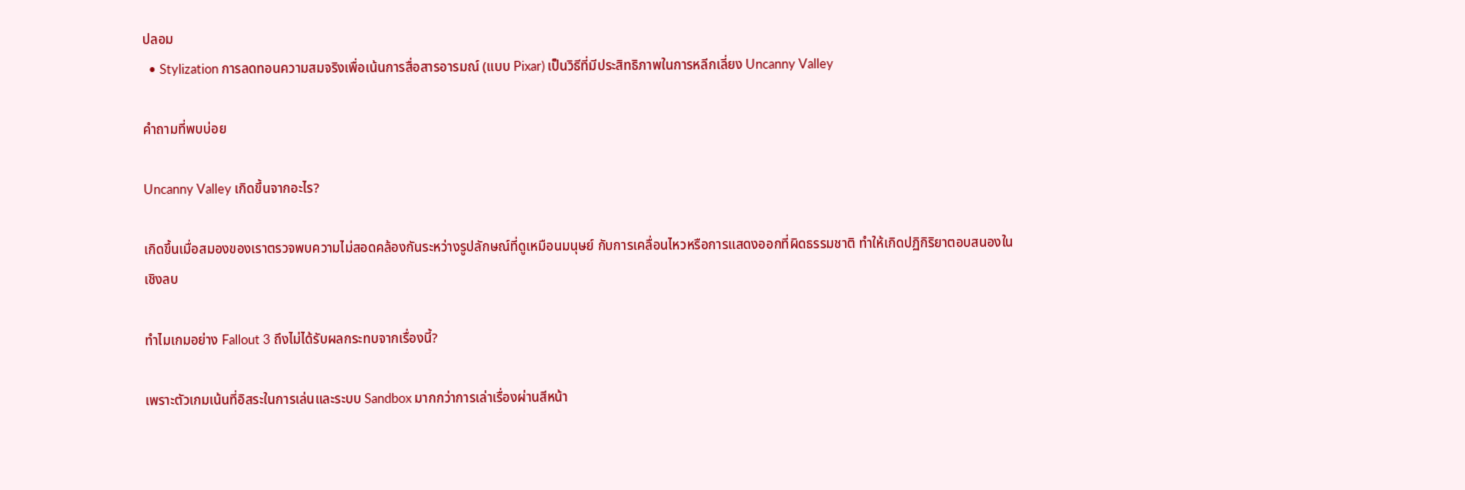ปลอม
  • Stylization การลดทอนความสมจริงเพื่อเน้นการสื่อสารอารมณ์ (แบบ Pixar) เป็นวิธีที่มีประสิทธิภาพในการหลีกเลี่ยง Uncanny Valley

คำถามที่พบบ่อย

Uncanny Valley เกิดขึ้นจากอะไร?

เกิดขึ้นเมื่อสมองของเราตรวจพบความไม่สอดคล้องกันระหว่างรูปลักษณ์ที่ดูเหมือนมนุษย์ กับการเคลื่อนไหวหรือการแสดงออกที่ผิดธรรมชาติ ทำให้เกิดปฏิกิริยาตอบสนองในเชิงลบ

ทำไมเกมอย่าง Fallout 3 ถึงไม่ได้รับผลกระทบจากเรื่องนี้?

เพราะตัวเกมเน้นที่อิสระในการเล่นและระบบ Sandbox มากกว่าการเล่าเรื่องผ่านสีหน้า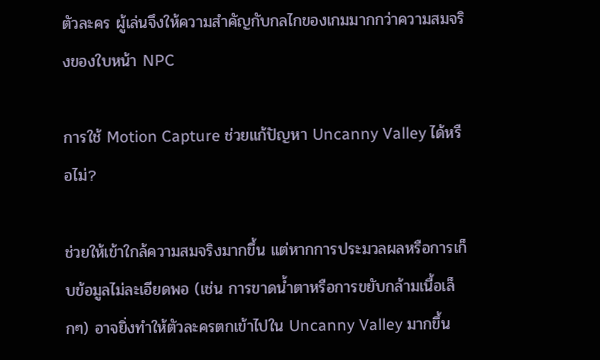ตัวละคร ผู้เล่นจึงให้ความสำคัญกับกลไกของเกมมากกว่าความสมจริงของใบหน้า NPC

การใช้ Motion Capture ช่วยแก้ปัญหา Uncanny Valley ได้หรือไม่?

ช่วยให้เข้าใกล้ความสมจริงมากขึ้น แต่หากการประมวลผลหรือการเก็บข้อมูลไม่ละเอียดพอ (เช่น การขาดน้ำตาหรือการขยับกล้ามเนื้อเล็กๆ) อาจยิ่งทำให้ตัวละครตกเข้าไปใน Uncanny Valley มากขึ้น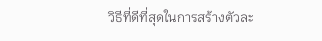วิธีที่ดีที่สุดในการสร้างตัวละ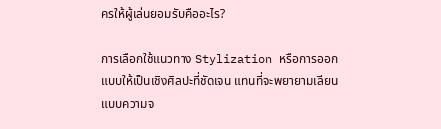ครให้ผู้เล่นยอมรับคืออะไร?

การเลือกใช้แนวทาง Stylization หรือการออกแบบให้เป็นเชิงศิลปะที่ชัดเจน แทนที่จะพยายามเลียนแบบความจ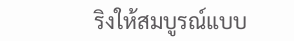ริงให้สมบูรณ์แบบ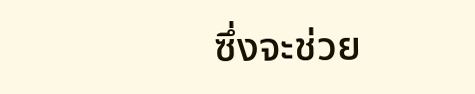ซึ่งจะช่วย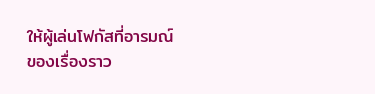ให้ผู้เล่นโฟกัสที่อารมณ์ของเรื่องราว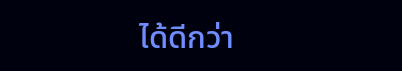ได้ดีกว่า